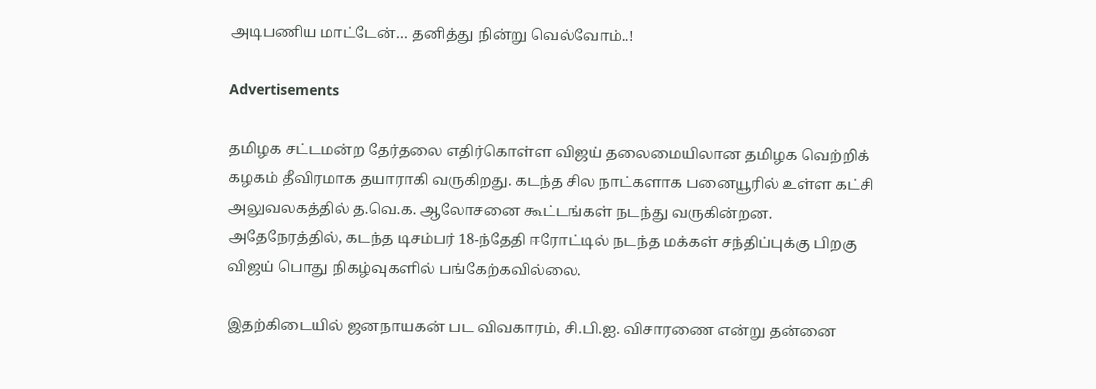அடிபணிய மாட்டேன்… தனித்து நின்று வெல்வோம்..!

Advertisements

தமிழக சட்டமன்ற தேர்தலை எதிர்கொள்ள விஜய் தலைமையிலான தமிழக வெற்றிக் கழகம் தீவிரமாக தயாராகி வருகிறது. கடந்த சில நாட்களாக பனையூரில் உள்ள கட்சி அலுவலகத்தில் த.வெ.க. ஆலோசனை கூட்டங்கள் நடந்து வருகின்றன. அதேநேரத்தில், கடந்த டிசம்பர் 18-ந்தேதி ஈரோட்டில் நடந்த மக்கள் சந்திப்புக்கு பிறகு விஜய் பொது நிகழ்வுகளில் பங்கேற்கவில்லை.

இதற்கிடையில் ஜனநாயகன் பட விவகாரம், சி.பி.ஐ. விசாரணை என்று தன்னை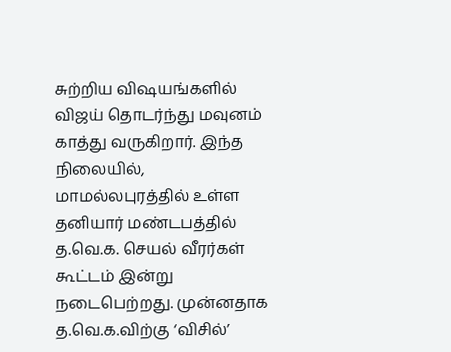சுற்றிய விஷயங்களில் விஜய் தொடர்ந்து மவுனம் காத்து வருகிறார். இந்த நிலையில், மாமல்லபுரத்தில் உள்ள தனியார் மண்டபத்தில் த.வெ.க. செயல் வீரர்கள் கூட்டம் இன்று நடைபெற்றது. முன்னதாக த.வெ.க.விற்கு ‘விசில்’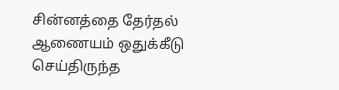சின்னத்தை தேர்தல் ஆணையம் ஒதுக்கீடு செய்திருந்த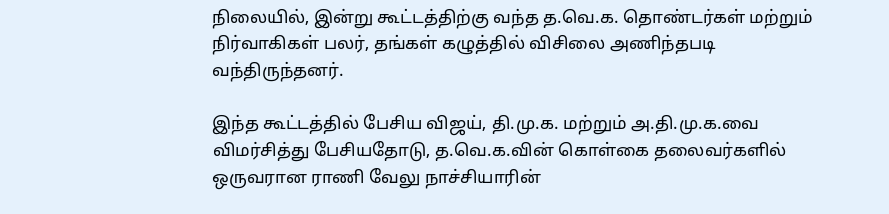நிலையில், இன்று கூட்டத்திற்கு வந்த த.வெ.க. தொண்டர்கள் மற்றும் நிர்வாகிகள் பலர், தங்கள் கழுத்தில் விசிலை அணிந்தபடி வந்திருந்தனர்.

இந்த கூட்டத்தில் பேசிய விஜய், தி.மு.க. மற்றும் அ.தி.மு.க.வை விமர்சித்து பேசியதோடு, த.வெ.க.வின் கொள்கை தலைவர்களில் ஒருவரான ராணி வேலு நாச்சியாரின்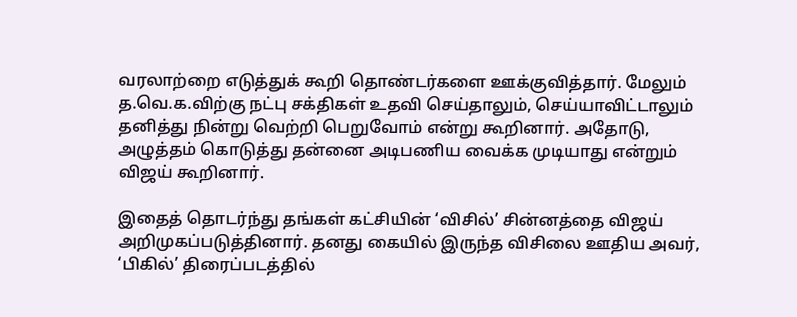வரலாற்றை எடுத்துக் கூறி தொண்டர்களை ஊக்குவித்தார். மேலும் த.வெ.க.விற்கு நட்பு சக்திகள் உதவி செய்தாலும், செய்யாவிட்டாலும் தனித்து நின்று வெற்றி பெறுவோம் என்று கூறினார். அதோடு, அழுத்தம் கொடுத்து தன்னை அடிபணிய வைக்க முடியாது என்றும் விஜய் கூறினார்.

இதைத் தொடர்ந்து தங்கள் கட்சியின் ‘விசில்’ சின்னத்தை விஜய் அறிமுகப்படுத்தினார். தனது கையில் இருந்த விசிலை ஊதிய அவர், ‘பிகில்’ திரைப்படத்தில்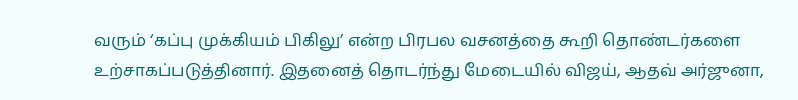வரும் ‘கப்பு முக்கியம் பிகிலு’ என்ற பிரபல வசனத்தை கூறி தொண்டர்களை உற்சாகப்படுத்தினார். இதனைத் தொடர்ந்து மேடையில் விஜய், ஆதவ் அர்ஜுனா,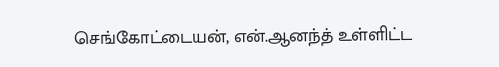செங்கோட்டையன், என்.ஆனந்த் உள்ளிட்ட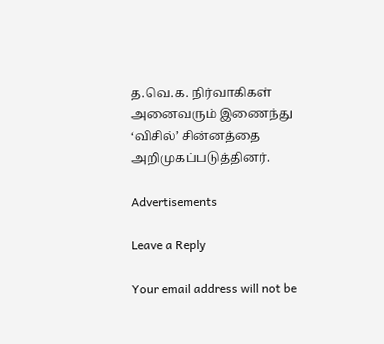த.வெ.க. நிர்வாகிகள் அனைவரும் இணைந்து ‘விசில்’ சின்னத்தை அறிமுகப்படுத்தினர்.

Advertisements

Leave a Reply

Your email address will not be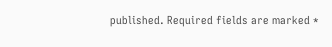published. Required fields are marked *